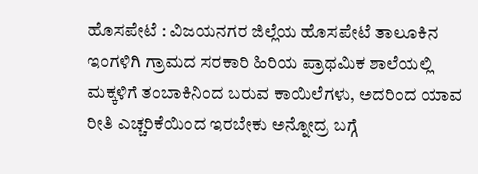ಹೊಸಪೇಟೆ : ವಿಜಯನಗರ ಜಿಲ್ಲೆಯ ಹೊಸಪೇಟೆ ತಾಲೂಕಿನ ಇಂಗಳಿಗಿ ಗ್ರಾಮದ ಸರಕಾರಿ ಹಿರಿಯ ಪ್ರಾಥಮಿಕ ಶಾಲೆಯಲ್ಲಿ ಮಕ್ಕಳಿಗೆ ತಂಬಾಕಿನಿಂದ ಬರುವ ಕಾಯಿಲೆಗಳು, ಅದರಿಂದ ಯಾವ ರೀತಿ ಎಚ್ಚರಿಕೆಯಿಂದ ಇರಬೇಕು ಅನ್ನೋದ್ರ ಬಗ್ಗೆ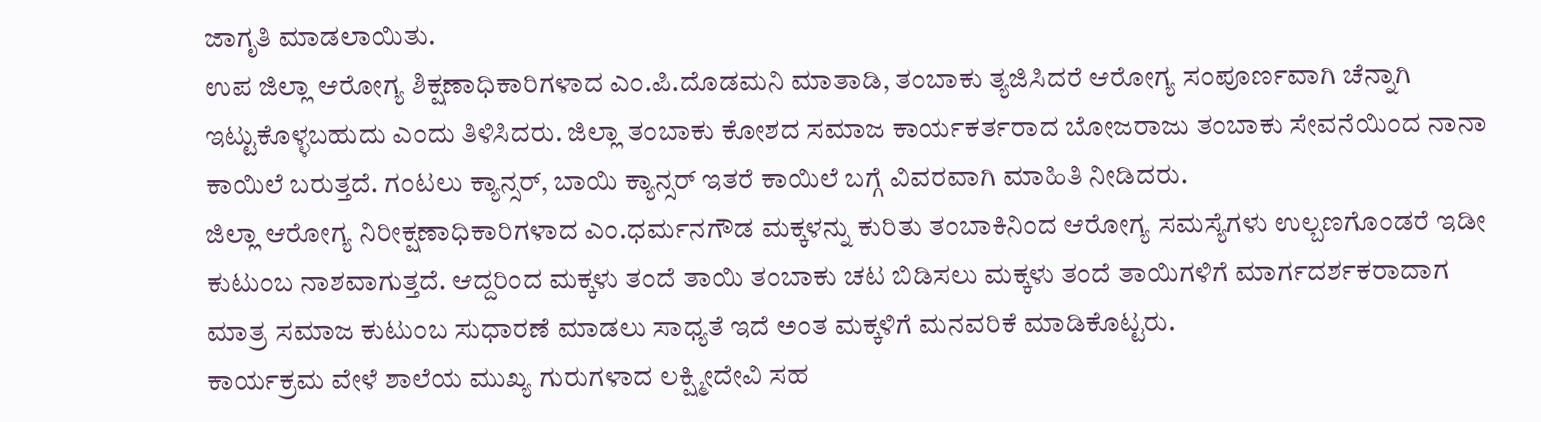ಜಾಗೃತಿ ಮಾಡಲಾಯಿತು.
ಉಪ ಜಿಲ್ಲಾ ಆರೋಗ್ಯ ಶಿಕ್ಷಣಾಧಿಕಾರಿಗಳಾದ ಎಂ.ಪಿ.ದೊಡಮನಿ ಮಾತಾಡಿ, ತಂಬಾಕು ತ್ಯಜಿಸಿದರೆ ಆರೋಗ್ಯ ಸಂಪೂರ್ಣವಾಗಿ ಚೆನ್ನಾಗಿ ಇಟ್ಟುಕೊಳ್ಳಬಹುದು ಎಂದು ತಿಳಿಸಿದರು. ಜಿಲ್ಲಾ ತಂಬಾಕು ಕೋಶದ ಸಮಾಜ ಕಾರ್ಯಕರ್ತರಾದ ಬೋಜರಾಜು ತಂಬಾಕು ಸೇವನೆಯಿಂದ ನಾನಾ ಕಾಯಿಲೆ ಬರುತ್ತದೆ. ಗಂಟಲು ಕ್ಯಾನ್ಸರ್, ಬಾಯಿ ಕ್ಯಾನ್ಸರ್ ಇತರೆ ಕಾಯಿಲೆ ಬಗ್ಗೆ ವಿವರವಾಗಿ ಮಾಹಿತಿ ನೀಡಿದರು.
ಜಿಲ್ಲಾ ಆರೋಗ್ಯ ನಿರೀಕ್ಷಣಾಧಿಕಾರಿಗಳಾದ ಎಂ.ಧರ್ಮನಗೌಡ ಮಕ್ಕಳನ್ನು ಕುರಿತು ತಂಬಾಕಿನಿಂದ ಆರೋಗ್ಯ ಸಮಸ್ಯೆಗಳು ಉಲ್ಬಣಗೊಂಡರೆ ಇಡೀ ಕುಟುಂಬ ನಾಶವಾಗುತ್ತದೆ. ಆದ್ದರಿಂದ ಮಕ್ಕಳು ತಂದೆ ತಾಯಿ ತಂಬಾಕು ಚಟ ಬಿಡಿಸಲು ಮಕ್ಕಳು ತಂದೆ ತಾಯಿಗಳಿಗೆ ಮಾರ್ಗದರ್ಶಕರಾದಾಗ ಮಾತ್ರ ಸಮಾಜ ಕುಟುಂಬ ಸುಧಾರಣೆ ಮಾಡಲು ಸಾಧ್ಯತೆ ಇದೆ ಅಂತ ಮಕ್ಕಳಿಗೆ ಮನವರಿಕೆ ಮಾಡಿಕೊಟ್ಟರು.
ಕಾರ್ಯಕ್ರಮ ವೇಳೆ ಶಾಲೆಯ ಮುಖ್ಯ ಗುರುಗಳಾದ ಲಕ್ಷ್ಮೀದೇವಿ ಸಹ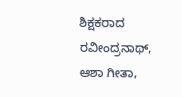ಶಿಕ್ಷಕರಾದ ರವೀಂದ್ರನಾಥ್, ಆಶಾ ಗೀತಾ,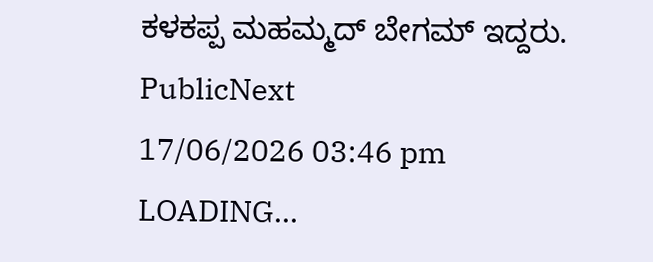ಕಳಕಪ್ಪ ಮಹಮ್ಮದ್ ಬೇಗಮ್ ಇದ್ದರು.
PublicNext
17/06/2026 03:46 pm
LOADING...